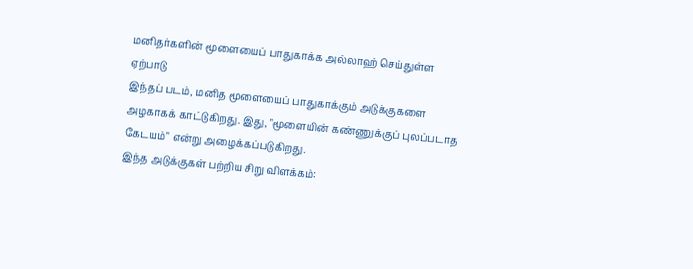மனிதர்களின் மூளையைப் பாதுகாக்க அல்லாஹ் செய்துள்ள ஏற்பாடு
இந்தப் படம், மனித மூளையைப் பாதுகாக்கும் அடுக்குகளை அழகாகக் காட்டுகிறது. இது, "மூளையின் கண்ணுக்குப் புலப்படாத கேடயம்" என்று அழைக்கப்படுகிறது.
இந்த அடுக்குகள் பற்றிய சிறு விளக்கம்: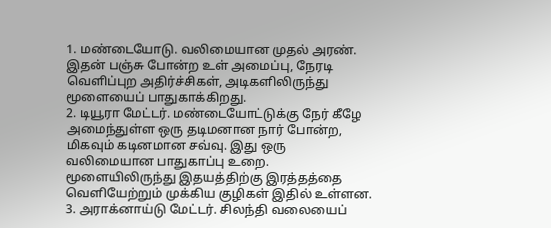1. மண்டையோடு. வலிமையான முதல் அரண். இதன் பஞ்சு போன்ற உள் அமைப்பு, நேரடி வெளிப்புற அதிர்ச்சிகள், அடிகளிலிருந்து மூளையைப் பாதுகாக்கிறது.
2. டியூரா மேட்டர். மண்டையோட்டுக்கு நேர் கீழே அமைந்துள்ள ஒரு தடிமனான நார் போன்ற, மிகவும் கடினமான சவ்வு. இது ஒரு வலிமையான பாதுகாப்பு உறை. மூளையிலிருந்து இதயத்திற்கு இரத்தத்தை வெளியேற்றும் முக்கிய குழிகள் இதில் உள்ளன.
3. அராக்னாய்டு மேட்டர். சிலந்தி வலையைப்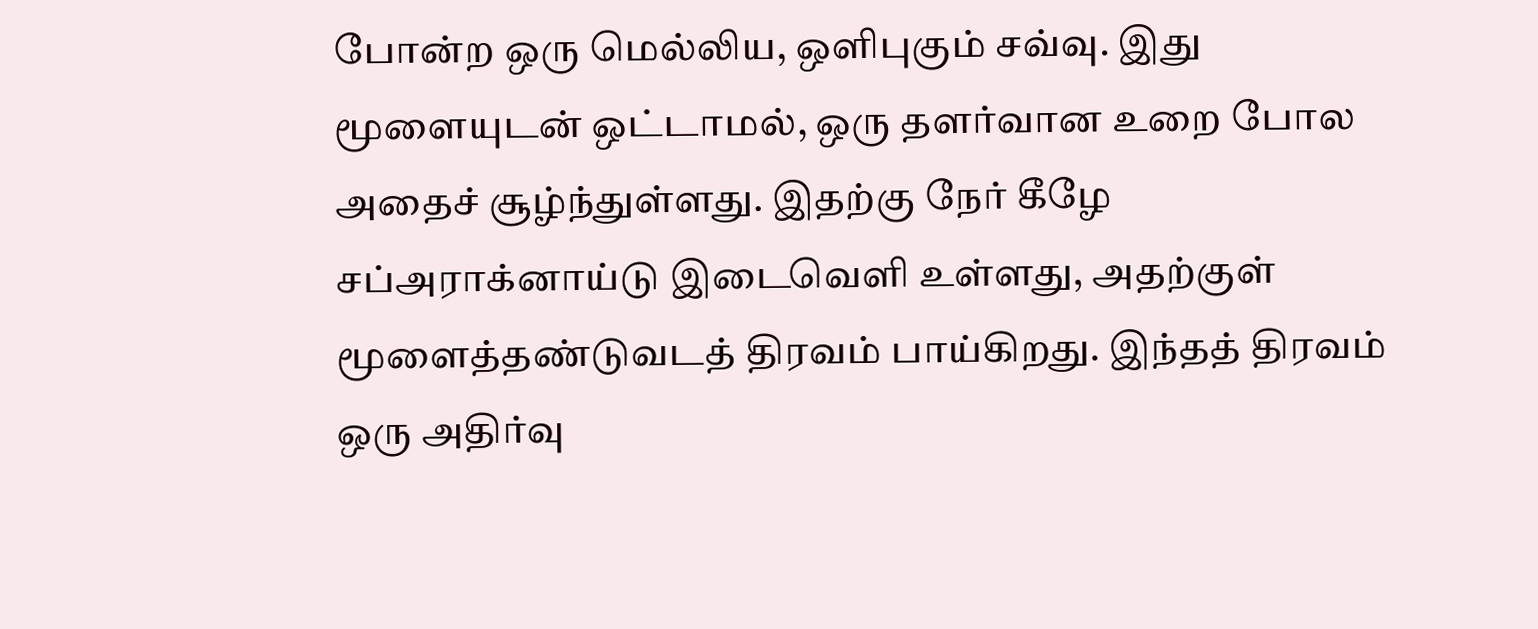போன்ற ஒரு மெல்லிய, ஒளிபுகும் சவ்வு. இது மூளையுடன் ஒட்டாமல், ஒரு தளர்வான உறை போல அதைச் சூழ்ந்துள்ளது. இதற்கு நேர் கீழே சப்அராக்னாய்டு இடைவெளி உள்ளது, அதற்குள் மூளைத்தண்டுவடத் திரவம் பாய்கிறது. இந்தத் திரவம் ஒரு அதிர்வு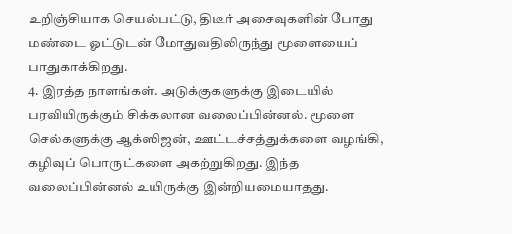உறிஞ்சியாக செயல்பட்டு, திடீர் அசைவுகளின் போது மண்டை ஓட்டுடன் மோதுவதிலிருந்து மூளையைப் பாதுகாக்கிறது.
4. இரத்த நாளங்கள். அடுக்குகளுக்கு இடையில் பரவியிருக்கும் சிக்கலான வலைப்பின்னல். மூளை செல்களுக்கு ஆக்ஸிஜன், ஊட்டச்சத்துக்களை வழங்கி, கழிவுப் பொருட்களை அகற்றுகிறது. இந்த வலைப்பின்னல் உயிருக்கு இன்றியமையாதது.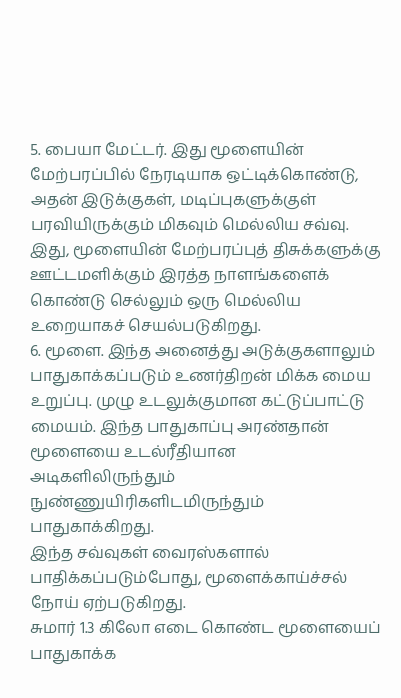5. பையா மேட்டர். இது மூளையின் மேற்பரப்பில் நேரடியாக ஒட்டிக்கொண்டு, அதன் இடுக்குகள், மடிப்புகளுக்குள் பரவியிருக்கும் மிகவும் மெல்லிய சவ்வு. இது, மூளையின் மேற்பரப்புத் திசுக்களுக்கு ஊட்டமளிக்கும் இரத்த நாளங்களைக் கொண்டு செல்லும் ஒரு மெல்லிய உறையாகச் செயல்படுகிறது.
6. மூளை. இந்த அனைத்து அடுக்குகளாலும் பாதுகாக்கப்படும் உணர்திறன் மிக்க மைய உறுப்பு. முழு உடலுக்குமான கட்டுப்பாட்டு மையம். இந்த பாதுகாப்பு அரண்தான் மூளையை உடல்ரீதியான அடிகளிலிருந்தும் நுண்ணுயிரிகளிடமிருந்தும் பாதுகாக்கிறது.
இந்த சவ்வுகள் வைரஸ்களால் பாதிக்கப்படும்போது, மூளைக்காய்ச்சல் நோய் ஏற்படுகிறது.
சுமார் 1.3 கிலோ எடை கொண்ட மூளையைப் பாதுகாக்க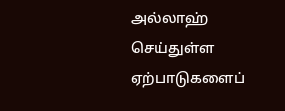அல்லாஹ் செய்துள்ள ஏற்பாடுகளைப்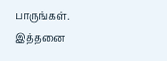பாருங்கள்.
இத்தனை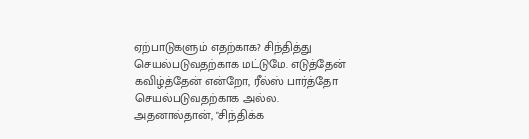ஏற்பாடுகளும் எதற்காக? சிந்தித்து செயல்படுவதற்காக மட்டுமே. எடுத்தேன் கவிழ்த்தேன் என்றோ, ரீல்ஸ் பார்த்தோ செயல்படுவதற்காக அல்ல.
அதனால்தான், "சிந்திக்க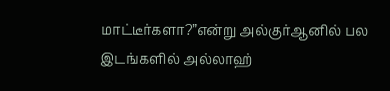மாட்டீர்களா?”என்று அல்குர்ஆனில் பல இடங்களில் அல்லாஹ்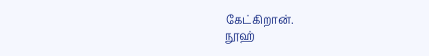கேட்கிறான்.
நூஹ்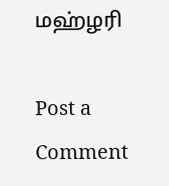மஹ்ழரி

Post a Comment